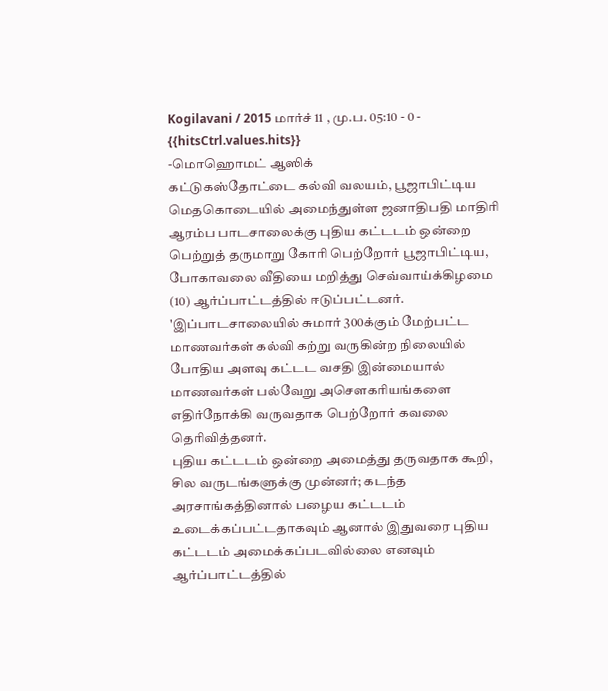Kogilavani / 2015 மார்ச் 11 , மு.ப. 05:10 - 0 - {{hitsCtrl.values.hits}}
-மொஹொமட் ஆஸிக்
கட்டுகஸ்தோட்டை கல்வி வலயம், பூஜாபிட்டிய மெதகொடையில் அமைந்துள்ள ஜனாதிபதி மாதிரி ஆரம்ப பாடசாலைக்கு புதிய கட்டடம் ஒன்றை பெற்றுத் தருமாறு கோரி பெற்றோர் பூஜாபிட்டிய, போகாவலை வீதியை மறித்து செவ்வாய்க்கிழமை (10) ஆர்ப்பாட்டத்தில் ஈடுப்பட்டனர்.
'இப்பாடசாலையில் சுமார் 300க்கும் மேற்பட்ட மாணவர்கள் கல்வி கற்று வருகின்ற நிலையில் போதிய அளவு கட்டட வசதி இன்மையால் மாணவர்கள் பல்வேறு அசௌகரியங்களை எதிர்நோக்கி வருவதாக பெற்றோர் கவலை தெரிவித்தனர்.
புதிய கட்டடம் ஒன்றை அமைத்து தருவதாக கூறி, சில வருடங்களுக்கு முன்னர்; கடந்த அரசாங்கத்தினால் பழைய கட்டடம் உடைக்கப்பட்டதாகவும் ஆனால் இதுவரை புதிய கட்டடம் அமைக்கப்படவில்லை எனவும் ஆர்ப்பாட்டத்தில்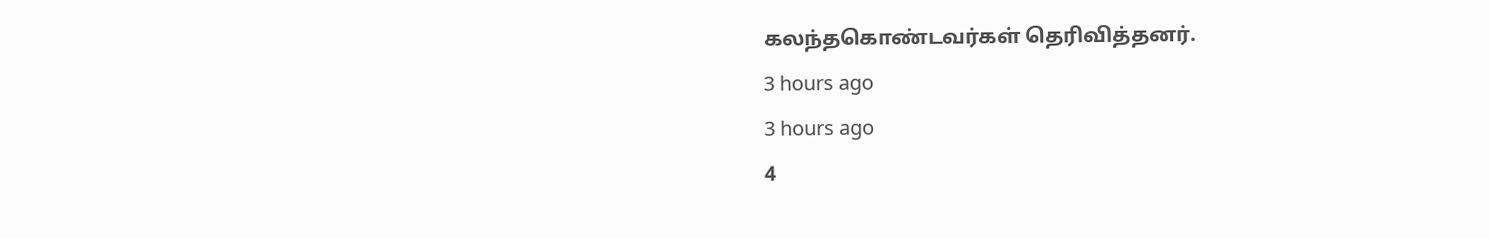கலந்தகொண்டவர்கள் தெரிவித்தனர்.
3 hours ago
3 hours ago
4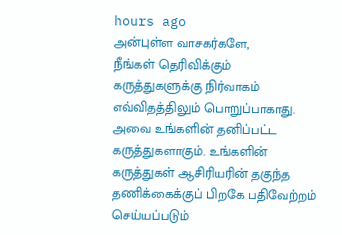hours ago
அன்புள்ள வாசகர்களே,
நீங்கள் தெரிவிக்கும் கருத்துகளுக்கு நிர்வாகம் எவ்விதத்திலும் பொறுப்பாகாது. அவை உங்களின் தனிப்பட்ட கருத்துகளாகும். உங்களின் கருத்துகள் ஆசிரியரின் தகுந்த தணிக்கைக்குப் பிறகே பதிவேற்றம் செய்யப்படும்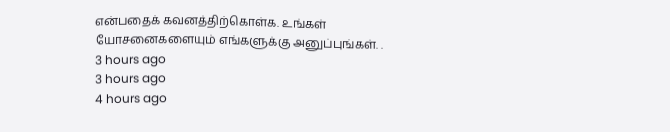என்பதைக் கவனத்திற்கொள்க. உங்கள் யோசனைகளையும் எங்களுக்கு அனுப்புங்கள். .
3 hours ago
3 hours ago
4 hours ago